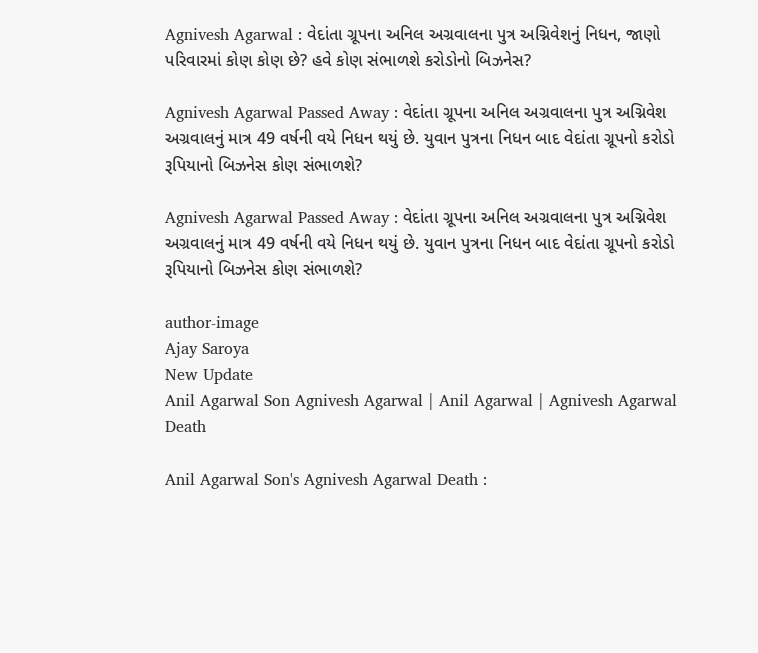Agnivesh Agarwal : વેદાંતા ગ્રૂપના અનિલ અગ્રવાલના પુત્ર અગ્નિવેશનું નિધન, જાણો પરિવારમાં કોણ કોણ છે? હવે કોણ સંભાળશે કરોડોનો બિઝનેસ?

Agnivesh Agarwal Passed Away : વેદાંતા ગ્રૂપના અનિલ અગ્રવાલના પુત્ર અગ્નિવેશ અગ્રવાલનું માત્ર 49 વર્ષની વયે નિધન થયું છે. યુવાન પુત્રના નિધન બાદ વેદાંતા ગ્રૂપનો કરોડો રૂપિયાનો બિઝનેસ કોણ સંભાળશે?

Agnivesh Agarwal Passed Away : વેદાંતા ગ્રૂપના અનિલ અગ્રવાલના પુત્ર અગ્નિવેશ અગ્રવાલનું માત્ર 49 વર્ષની વયે નિધન થયું છે. યુવાન પુત્રના નિધન બાદ વેદાંતા ગ્રૂપનો કરોડો રૂપિયાનો બિઝનેસ કોણ સંભાળશે?

author-image
Ajay Saroya
New Update
Anil Agarwal Son Agnivesh Agarwal | Anil Agarwal | Agnivesh Agarwal Death

Anil Agarwal Son's Agnivesh Agarwal Death :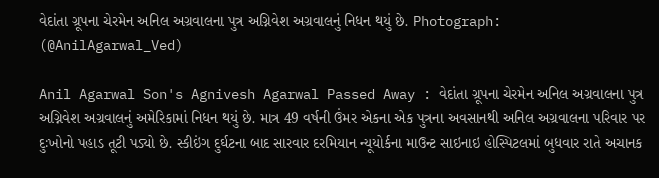વેદાંતા ગ્રૂપના ચેરમેન અનિલ અગ્રવાલના પુત્ર અગ્નિવેશ અગ્રવાલનું નિધન થયું છે. Photograph: (@AnilAgarwal_Ved)

Anil Agarwal Son's Agnivesh Agarwal Passed Away : વેદાંતા ગ્રૂપના ચેરમેન અનિલ અગ્રવાલના પુત્ર અગ્નિવેશ અગ્રવાલનું અમેરિકામાં નિધન થયું છે. માત્ર 49 વર્ષની ઉંમર એકના એક પુત્રના અવસાનથી અનિલ અગ્રવાલના પરિવાર પર દુઃખોનો પહાડ તૂટી પડ્યો છે. સ્કીઇંગ દુર્ઘટના બાદ સારવાર દરમિયાન ન્યૂયોર્કના માઉન્ટ સાઇનાઇ હોસ્પિટલમાં બુધવાર રાતે અચાનક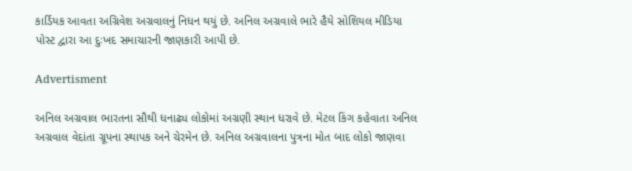કાર્ડિયક આવતા અગ્રિવેશ અગ્રવાલનું નિધન થયું છે. અનિલ અગ્રવાલે ભારે હૈયે સોશિયલ મીડિયા પોસ્ટ દ્વારા આ દુઃખદ સમાચારની જાણકારી આપી છે.

Advertisment

અનિલ અગ્રવાલ ભારતના સૌથી ધનાઢ્ય લોકોમાં અગ્રણી સ્થાન ધરાવે છે. મેટલ કિંગ કહેવાતા અનિલ અગ્રવાલ વેદાંતા ગ્રૂપના સ્થાપક અને ચેરમેન છે. અનિલ અગ્રવાલના પુત્રના મોત બાદ લોકો જાણવા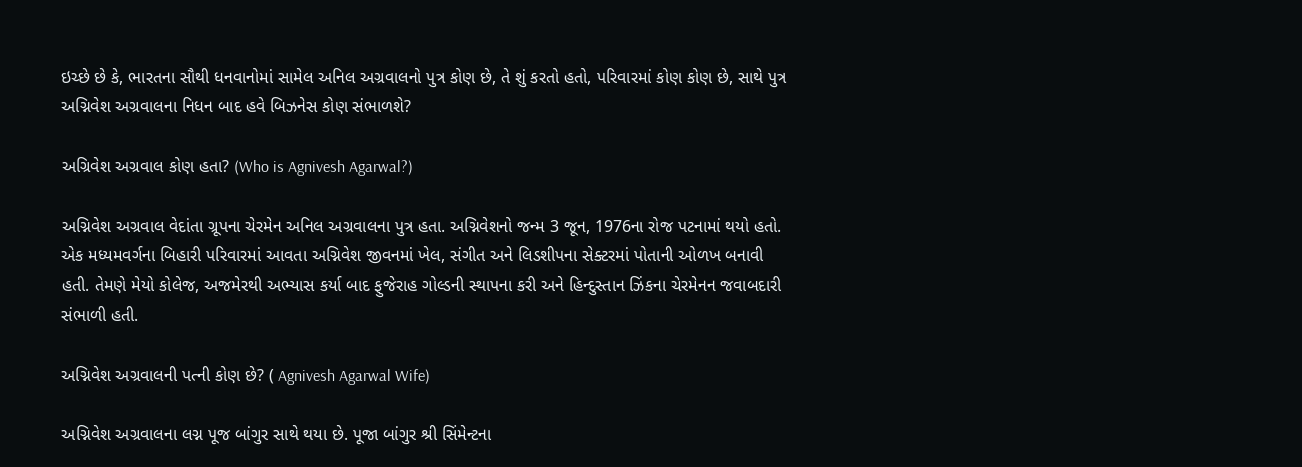ઇચ્છે છે કે, ભારતના સૌથી ધનવાનોમાં સામેલ અનિલ અગ્રવાલનો પુત્ર કોણ છે, તે શું કરતો હતો, પરિવારમાં કોણ કોણ છે, સાથે પુત્ર અગ્નિવેશ અગ્રવાલના નિધન બાદ હવે બિઝનેસ કોણ સંભાળશે?

અગ્રિવેશ અગ્રવાલ કોણ હતા? (Who is Agnivesh Agarwal?)

અગ્નિવેશ અગ્રવાલ વેદાંતા ગ્રૂપના ચેરમેન અનિલ અગ્રવાલના પુત્ર હતા. અગ્નિવેશનો જન્મ 3 જૂન, 1976ના રોજ પટનામાં થયો હતો. એક મધ્યમવર્ગના બિહારી પરિવારમાં આવતા અગ્નિવેશ જીવનમાં ખેલ, સંગીત અને લિડશીપના સેક્ટરમાં પોતાની ઓળખ બનાવી હતી. તેમણે મેયો કોલેજ, અજમેરથી અભ્યાસ કર્યા બાદ ફુજેરાહ ગોલ્ડની સ્થાપના કરી અને હિન્દુસ્તાન ઝિંકના ચેરમેનન જવાબદારી સંભાળી હતી.

અગ્નિવેશ અગ્રવાલની પત્ની કોણ છે? ( Agnivesh Agarwal Wife)

અગ્નિવેશ અગ્રવાલના લગ્ન પૂજ બાંગુર સાથે થયા છે. પૂજા બાંગુર શ્રી સિંમેન્ટના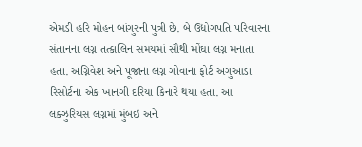એમડી હરિ મોહન બાંગુરની પુત્રી છે. બે ઉદ્યોગપતિ પરિવારના સંતાનના લગ્ન તત્કાલિન સમયમાં સૌથી મોંઘા લગ્ન મનાતા હતા. અગ્નિવેશ અને પૂજાના લગ્ન ગોવાના ફોર્ટ અગુઆડા રિસોર્ટના એક ખાનગી દરિયા કિનારે થયા હતા. આ લક્ઝુરિયસ લગ્નમાં મુંબઇ અને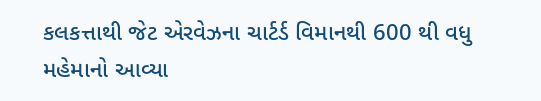કલકત્તાથી જેટ એરવેઝના ચાર્ટર્ડ વિમાનથી 600 થી વધુ મહેમાનો આવ્યા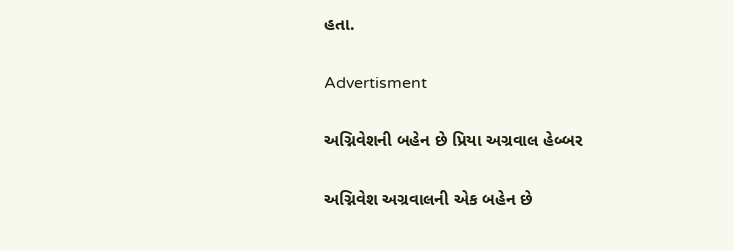હતા.

Advertisment

અગ્નિવેશની બહેન છે પ્રિયા અગ્રવાલ હેબ્બર

અગ્નિવેશ અગ્રવાલની એક બહેન છે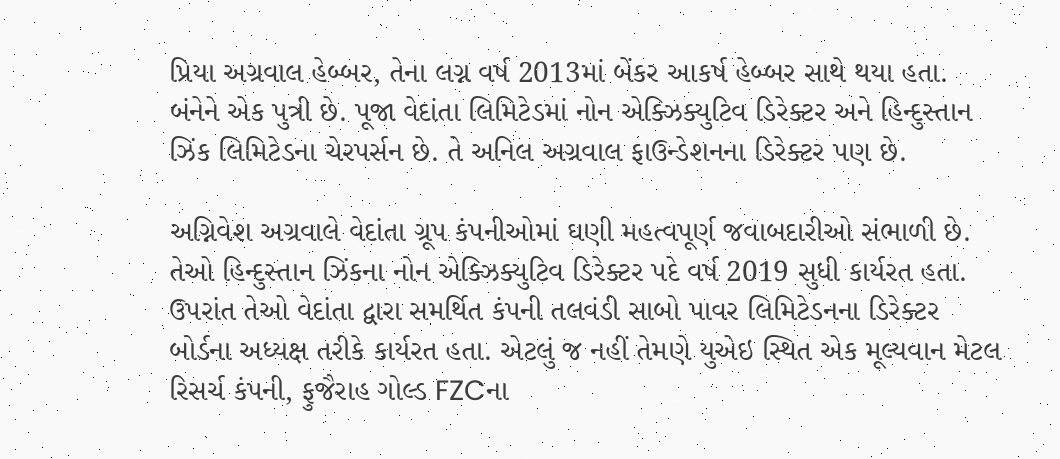પ્રિયા અગ્રવાલ હેબ્બર, તેના લગ્ન વર્ષ 2013માં બેંકર આકર્ષ હેબ્બર સાથે થયા હતા. બંનેને એક પુત્રી છે. પૂજા વેદાંતા લિમિટેડમાં નોન એક્ઝિક્યુટિવ ડિરેક્ટર અને હિન્દુસ્તાન ઝિંક લિમિટેડના ચેરપર્સન છે. તે અનિલ અગ્રવાલ ફાઉન્ડેશનના ડિરેક્ટર પણ છે.

અગ્નિવેશ અગ્રવાલે વેદાંતા ગ્રૂપ કંપનીઓમાં ઘણી મહત્વપૂર્ણ જવાબદારીઓ સંભાળી છે. તેઓ હિન્દુસ્તાન ઝિંકના નોન એક્ઝિક્યુટિવ ડિરેક્ટર પદે વર્ષ 2019 સુધી કાર્યરત હતા. ઉપરાંત તેઓ વેદાંતા દ્વારા સમર્થિત કંપની તલવંડી સાબો પાવર લિમિટેડનના ડિરેક્ટર બોર્ડના અધ્યક્ષ તરીકે કાર્યરત હતા. એટલું જ નહીં તેમણે યુએઇ સ્થિત એક મૂલ્યવાન મેટલ રિસર્ચ કંપની, ફુજૈરાહ ગોલ્ડ FZCના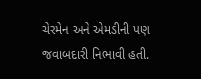ચેરમેન અને એમડીની પણ જવાબદારી નિભાવી હતી.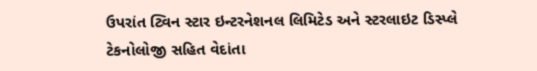ઉપરાંત ટ્વિન સ્ટાર ઇન્ટરનેશનલ લિમિટેડ અને સ્ટરલાઇટ ડિસ્પ્લે ટેકનોલોજી સહિત વેદાંતા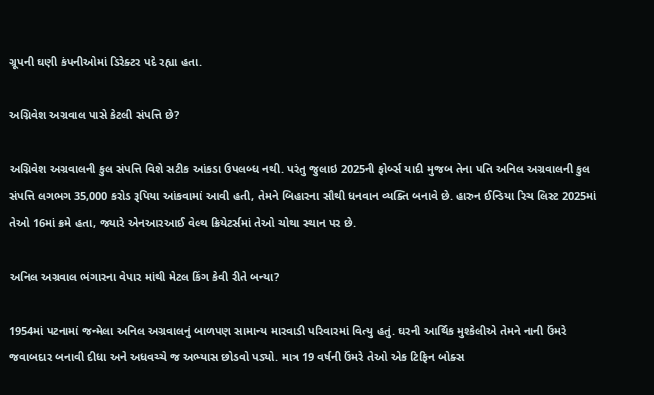ગ્રૂપની ઘણી કંપનીઓમાં ડિરેક્ટર પદે રહ્યા હતા.

અગ્નિવેશ અગ્રવાલ પાસે કેટલી સંપત્તિ છે?

અગ્નિવેશ અગ્રવાલની કુલ સંપત્તિ વિશે સટીક આંકડા ઉપલબ્ધ નથી. પરંતુ જુલાઇ 2025ની ફોર્બ્સ યાદી મુજબ તેના પતિ અનિલ અગ્રવાલની કુલ સંપત્તિ લગભગ 35,000 કરોડ રૂપિયા આંકવામાં આવી હતી, તેમને બિહારના સૌથી ધનવાન વ્યક્તિ બનાવે છે. હારુન ઈન્ડિયા રિચ લિસ્ટ 2025માં તેઓ 16માં ક્રમે હતા, જ્યારે એનઆરઆઈ વેલ્થ ક્રિયેટર્સમાં તેઓ ચોથા સ્થાન પર છે.

અનિલ અગ્રવાલ ભંગારના વેપાર માંથી મેટલ કિંગ કેવી રીતે બન્યા?

1954માં પટનામાં જન્મેલા અનિલ અગ્રવાલનું બાળપણ સામાન્ય મારવાડી પરિવારમાં વિત્યુ હતું. ઘરની આર્થિક મુશ્કેલીએ તેમને નાની ઉંમરે જવાબદાર બનાવી દીધા અને અધવચ્ચે જ અભ્યાસ છોડવો પડ્યો. માત્ર 19 વર્ષની ઉંમરે તેઓ એક ટિફિન બોક્સ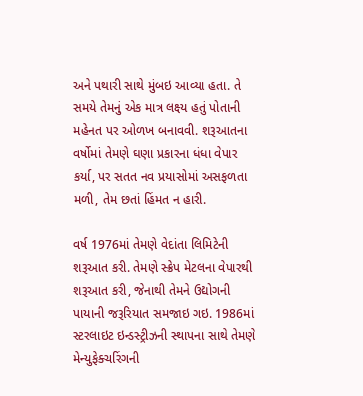અને પથારી સાથે મુંબઇ આવ્યા હતા. તે સમયે તેમનું એક માત્ર લક્ષ્ય હતું પોતાની મહેનત પર ઓળખ બનાવવી. શરૂઆતના વર્ષોમાં તેમણે ઘણા પ્રકારના ધંધા વેપાર કર્યા, પર સતત નવ પ્રયાસોમાં અસફળતા મળી, તેમ છતાં હિંમત ન હારી.

વર્ષ 1976માં તેમણે વેદાંતા લિમિટેની શરૂઆત કરી. તેમણે સ્ક્રેપ મેટલના વેપારથી શરૂઆત કરી, જેનાથી તેમને ઉદ્યોગની પાયાની જરૂરિયાત સમજાઇ ગઇ. 1986માં સ્ટરલાઇટ ઇન્ડસ્ટ્રીઝની સ્થાપના સાથે તેમણે મેન્યુફેક્ચરિંગની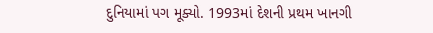દુનિયામાં પગ મૂક્યો. 1993માં દેશની પ્રથમ ખાનગી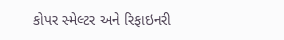કોપર સ્મેલ્ટર અને રિફાઇનરી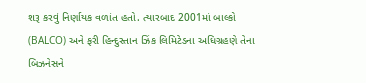શરૂ કરવું નિર્ણાયક વળાંત હતો. ત્યારબાદ 2001માં બાલ્કો (BALCO) અને ફરી હિન્દુસ્તાન ઝિંક લિમિટેડના અધિગ્રહણે તેના બિઝનેસને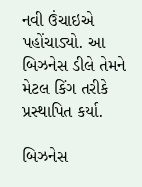નવી ઉંચાઇએ પહોંચાડ્યો. આ બિઝનેસ ડીલે તેમને મેટલ કિંગ તરીકે પ્રસ્થાપિત કર્યા.

બિઝનેસ